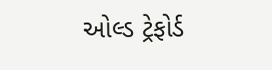ઓલ્ડ ટ્રેફોર્ડ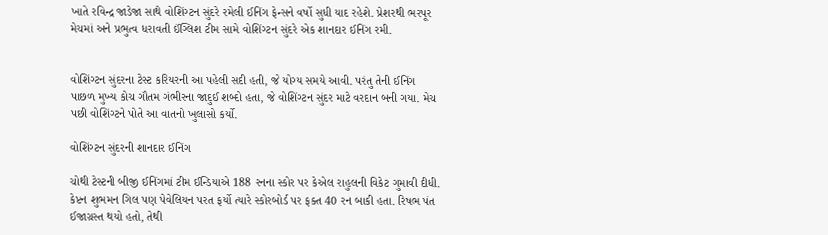ખાતે રવિન્દ્ર જાડેજા સાથે વોશિંગ્ટન સુંદરે રમેલી ઈનિંગ ફેન્સને વર્ષો સુધી યાદ રહેશે. પ્રેશરથી ભરપૂર મેચમાં અને પ્રભુત્વ ધરાવતી ઈંગ્લિશ ટીમ સામે વોશિંગ્ટન સુંદરે એક શાનદાર ઈનિંગ રમી.


વોશિંગ્ટન સુંદરના ટેસ્ટ કરિયરની આ પહેલી સદી હતી, જે યોગ્ય સમયે આવી. પરંતુ તેની ઈનિંગ પાછળ મુખ્ય કોચ ગૌતમ ગંભીરના જાદુઈ શબ્દો હતા, જે વોશિંગ્ટન સુંદર માટે વરદાન બની ગયા. મેચ પછી વોશિંગ્ટને પોતે આ વાતનો ખુલાસો કર્યો.

વોશિંગ્ટન સુંદરની શાનદાર ઈનિંગ

ચોથી ટેસ્ટની બીજી ઈનિંગમાં ટીમ ઈન્ડિયાએ 188 રનના સ્કોર પર કેએલ રાહુલની વિકેટ ગુમાવી દીધી. કેપ્ટન શુભમન ગિલ પણ પેવેલિયન પરત ફર્યો ત્યારે સ્કોરબોર્ડ પર ફક્ત 40 રન બાકી હતા. રિષભ પંત ઈજાગ્રસ્ત થયો હતો, તેથી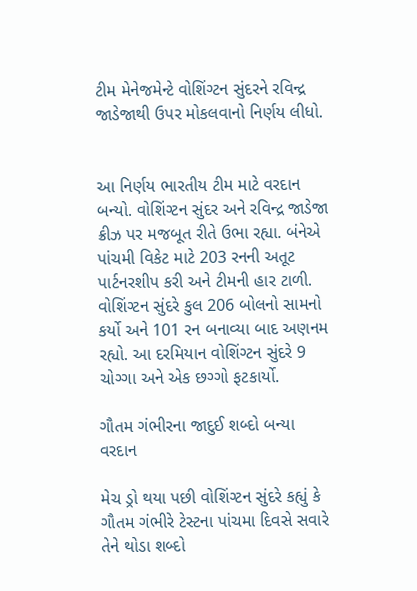ટીમ મેનેજમેન્ટે વોશિંગ્ટન સુંદરને રવિન્દ્ર જાડેજાથી ઉપર મોકલવાનો નિર્ણય લીધો.


આ નિર્ણય ભારતીય ટીમ માટે વરદાન બન્યો. વોશિંગ્ટન સુંદર અને રવિન્દ્ર જાડેજા ક્રીઝ પર મજબૂત રીતે ઉભા રહ્યા. બંનેએ પાંચમી વિકેટ માટે 203 રનની અતૂટ પાર્ટનરશીપ કરી અને ટીમની હાર ટાળી. વોશિંગ્ટન સુંદરે કુલ 206 બોલનો સામનો કર્યો અને 101 રન બનાવ્યા બાદ અણનમ રહ્યો. આ દરમિયાન વોશિંગ્ટન સુંદરે 9 ચોગ્ગા અને એક છગ્ગો ફટકાર્યો.

ગૌતમ ગંભીરના જાદુઈ શબ્દો બન્યા વરદાન

મેચ ડ્રો થયા પછી વોશિંગ્ટન સુંદરે કહ્યું કે ગૌતમ ગંભીરે ટેસ્ટના પાંચમા દિવસે સવારે તેને થોડા શબ્દો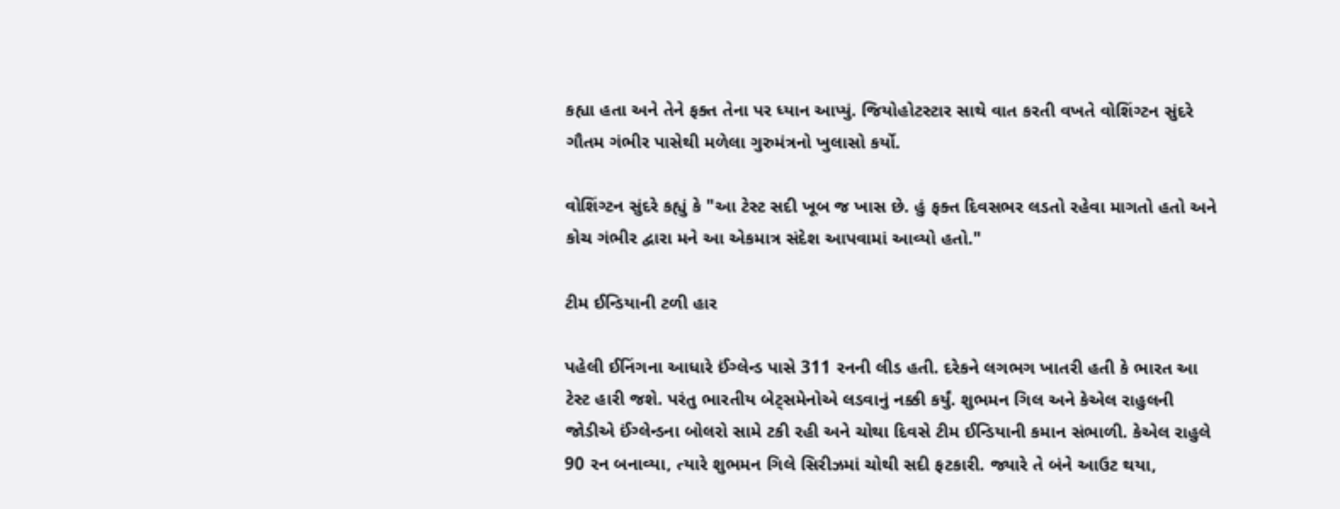કહ્યા હતા અને તેને ફક્ત તેના પર ધ્યાન આપ્યું. જિયોહોટસ્ટાર સાથે વાત કરતી વખતે વોશિંગ્ટન સુંદરે ગૌતમ ગંભીર પાસેથી મળેલા ગુરુમંત્રનો ખુલાસો કર્યો.

વોશિંગ્ટન સુંદરે કહ્યું કે "આ ટેસ્ટ સદી ખૂબ જ ખાસ છે. હું ફક્ત દિવસભર લડતો રહેવા માગતો હતો અને કોચ ગંભીર દ્વારા મને આ એકમાત્ર સંદેશ આપવામાં આવ્યો હતો."

ટીમ ઈન્ડિયાની ટળી હાર

પહેલી ઈનિંગના આધારે ઈંગ્લેન્ડ પાસે 311 રનની લીડ હતી. દરેકને લગભગ ખાતરી હતી કે ભારત આ ટેસ્ટ હારી જશે. પરંતુ ભારતીય બેટ્સમેનોએ લડવાનું નક્કી કર્યું. શુભમન ગિલ અને કેએલ રાહુલની જોડીએ ઈંગ્લેન્ડના બોલરો સામે ટકી રહી અને ચોથા દિવસે ટીમ ઈન્ડિયાની કમાન સંભાળી. કેએલ રાહુલે 90 રન બનાવ્યા, ત્યારે શુભમન ગિલે સિરીઝમાં ચોથી સદી ફટકારી. જ્યારે તે બંને આઉટ થયા,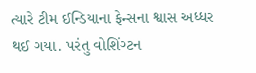ત્યારે ટીમ ઈન્ડિયાના ફેન્સના શ્વાસ અધ્ધર થઈ ગયા. પરંતુ વોશિંગ્ટન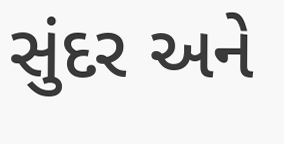સુંદર અને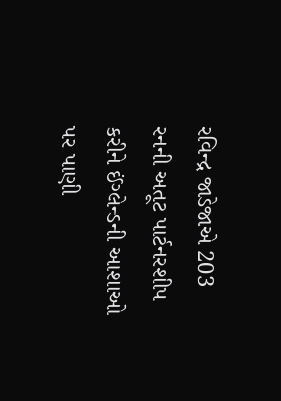રવિન્દ્ર જાડેજાએ 203 રનની અતૂટ પાર્ટનરશીપ કરીને ઈંગ્લેન્ડની આશાઓ પર પાણી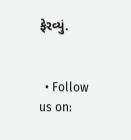ફેરવ્યું.


  • Follow us on: